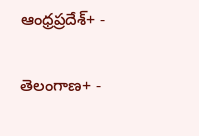ఆంధ్రప్రదేశ్+ -

తెలంగాణ+ -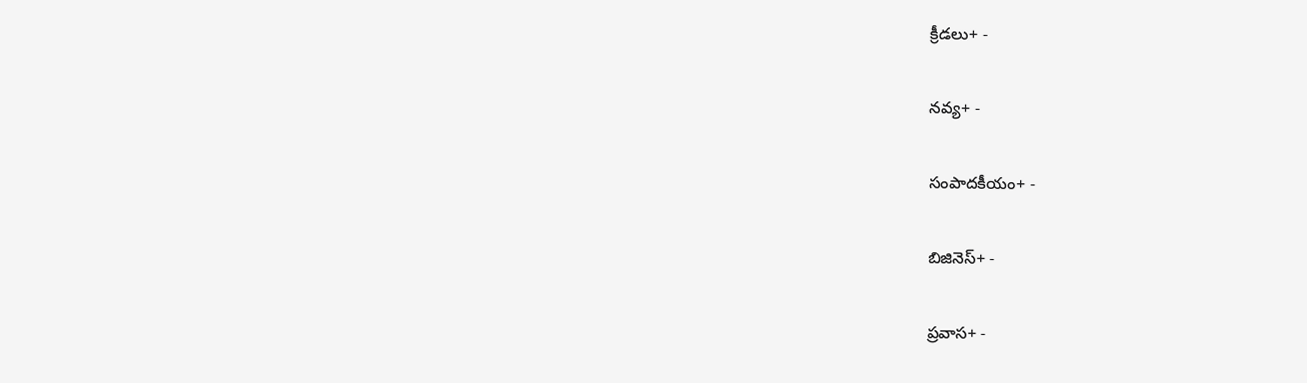క్రీడలు+ -

నవ్య+ -

సంపాదకీయం+ -

బిజినెస్+ -

ప్రవాస+ -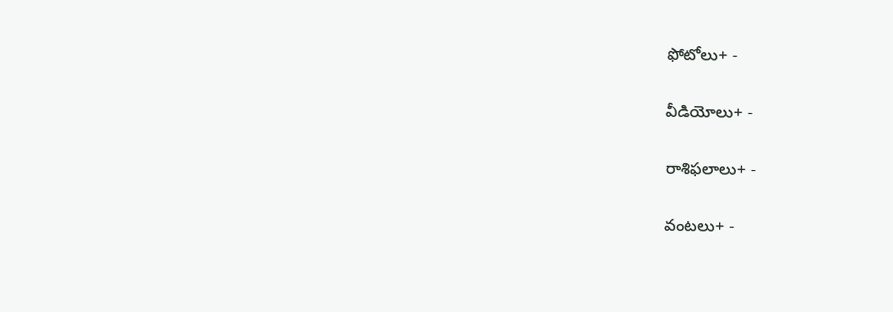ఫోటోలు+ -

వీడియోలు+ -

రాశిఫలాలు+ -

వంటలు+ -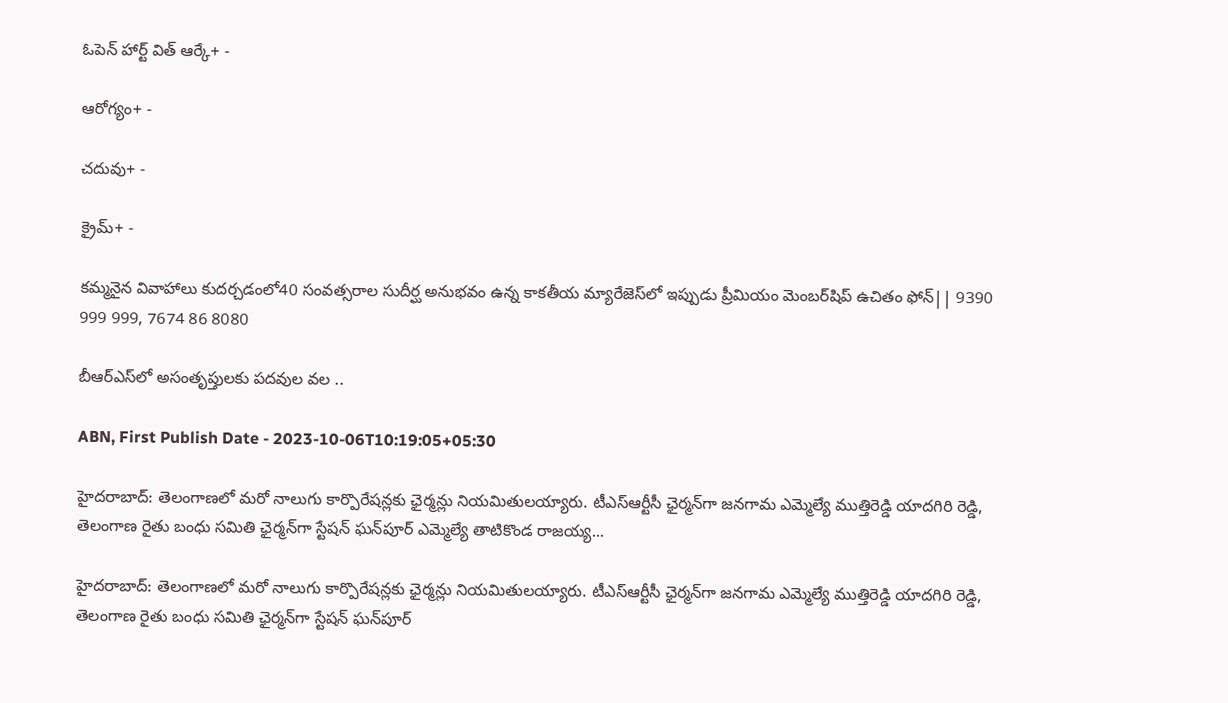ఓపెన్ హార్ట్ విత్ ఆర్కే+ -

ఆరోగ్యం+ -

చదువు+ -

క్రైమ్+ -

కమ్మనైన వివాహాలు కుదర్చడంలో40 సంవత్సరాల సుదీర్ఘ అనుభవం ఉన్న కాకతీయ మ్యారేజెస్‌లో ఇప్పుడు ప్రీమియం మెంబర్‌షిప్‌ ఉచితం ఫోన్|| 9390 999 999, 7674 86 8080

బీఆర్ఎస్‌లో అసంతృప్తులకు పదవుల వల ..

ABN, First Publish Date - 2023-10-06T10:19:05+05:30

హైదరాబాద్: తెలంగాణలో మరో నాలుగు కార్పొరేషన్లకు ఛైర్మన్లు నియమితులయ్యారు. టీఎస్ఆర్టీసీ ఛైర్మన్‌గా జనగామ ఎమ్మెల్యే ముత్తిరెడ్డి యాదగిరి రెడ్డి, తెలంగాణ రైతు బంధు సమితి ఛైర్మన్‌గా స్టేషన్ ఘన్‌పూర్ ఎమ్మెల్యే తాటికొండ రాజయ్య...

హైదరాబాద్: తెలంగాణలో మరో నాలుగు కార్పొరేషన్లకు ఛైర్మన్లు నియమితులయ్యారు. టీఎస్ఆర్టీసీ ఛైర్మన్‌గా జనగామ ఎమ్మెల్యే ముత్తిరెడ్డి యాదగిరి రెడ్డి, తెలంగాణ రైతు బంధు సమితి ఛైర్మన్‌గా స్టేషన్ ఘన్‌పూర్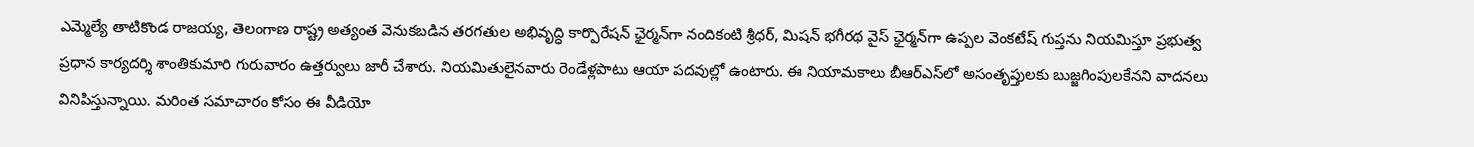ఎమ్మెల్యే తాటికొండ రాజయ్య, తెలంగాణ రాష్ట్ర అత్యంత వెనుకబడిన తరగతుల అభివృద్ధి కార్పొరేషన్ ఛైర్మన్‌గా నందికంటి శ్రీధర్, మిషన్ భగీరథ వైస్ ఛైర్మన్‌గా ఉప్పల వెంకటేష్ గుప్తను నియమిస్తూ ప్రభుత్వ ప్రధాన కార్యదర్శి శాంతికుమారి గురువారం ఉత్తర్వులు జారీ చేశారు. నియమితులైనవారు రెండేళ్లపాటు ఆయా పదవుల్లో ఉంటారు. ఈ నియామకాలు బీఆర్ఎస్‌లో అసంతృప్తులకు బుజ్జగింపులకేనని వాదనలు వినిపిస్తున్నాయి. మరింత సమాచారం కోసం ఈ వీడియో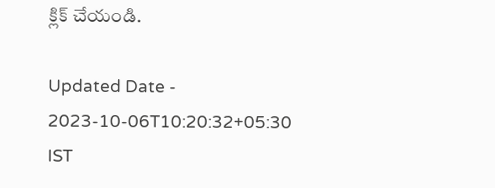క్లిక్ చేయండి.

Updated Date - 2023-10-06T10:20:32+05:30 IST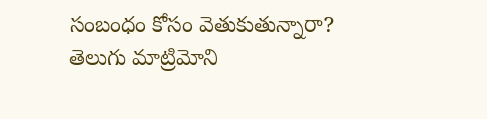సంబంధం కోసం వెతుకుతున్నారా? తెలుగు మాట్రిమోని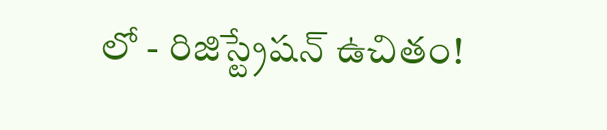లో - రిజిస్ట్రేషన్ ఉచితం!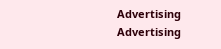Advertising
Advertising